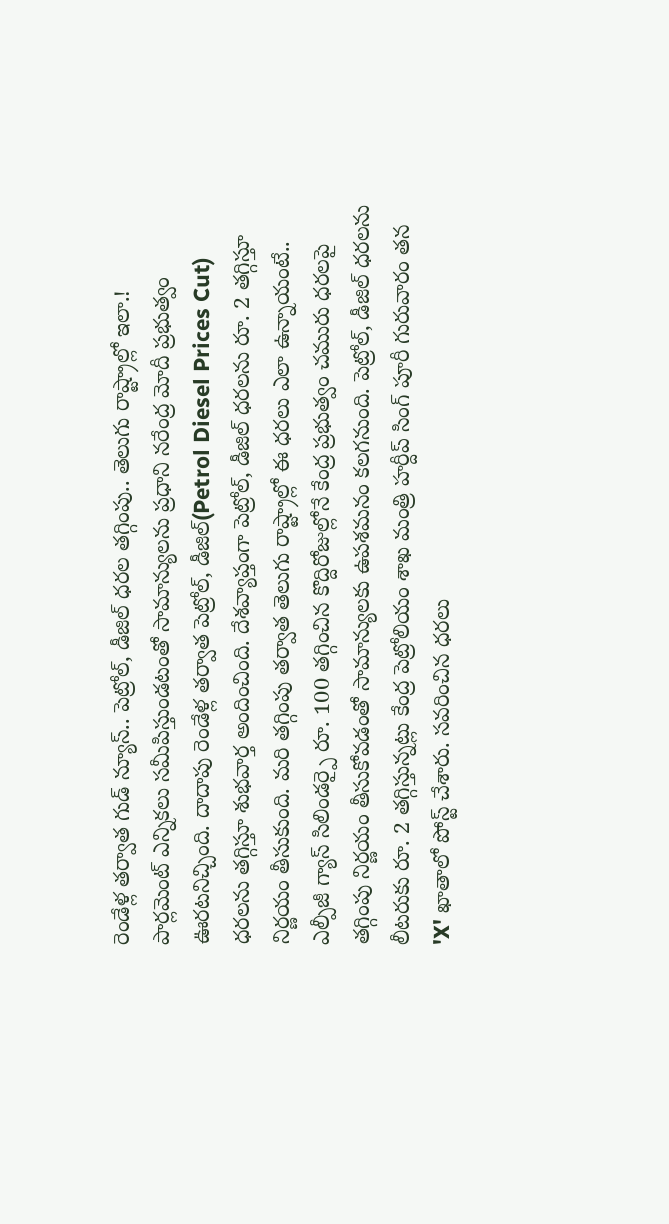రెండేళ్ల తర్వాత గుడ్ న్యూస్.. పెట్రోల్, డీజిల్ ధరల తగ్గింపు.. తెలుగు రాష్ట్రాల్లో ఇలా.!
పార్లమెంట్ ఎన్నికలు సమీపిస్తుండటంతో సామాన్యులను ప్రధాని నరేంద్ర మోదీ ప్రభుత్వం ఊరటనిచ్చింది. దాదాపు రెండేళ్ల తర్వాత పెట్రోల్, డీజిల్(Petrol Diesel Prices Cut) ధరలను తగ్గిస్తూ శుభవార్త అందించింది. దేశవ్యాప్తంగా పెట్రోల్, డీజిల్ ధరలను రూ. 2 తగ్గిస్తూ నిర్ణయం తీసుకుంది. మరి తగ్గింపు తర్వాత తెలుగు రాష్ట్రాల్లో ఈ ధరలు ఎలా ఉన్నాయంటే..
ఎల్పీజీ గ్యాస్ సిలిండర్పై రూ. 100 తగ్గించిన కొద్దిరోజుల్లోనే కేంద్ర ప్రభుత్వం చమురు ధరలపై తగ్గింపు నిర్ణయం తీసుకోవడంతో సామాన్యులకు ఉపశమనం కలగనుంది. పెట్రోల్, డీజిల్ ధరలను లీటరుకు రూ. 2 తగ్గిస్తున్నట్లు కేంద్ర పెట్రోలియం శాఖ మంత్రి హర్దీప్ సింగ్ పూరీ గురువారం తన 'X' ఖాతాలో పోస్ట్ చేశారు. సవరించిన ధరలు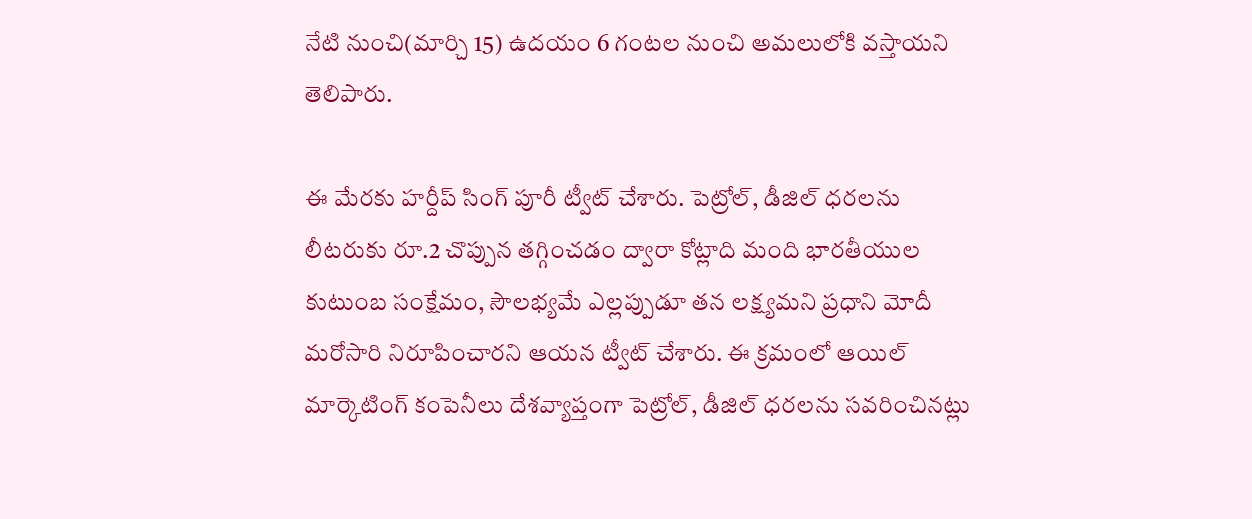నేటి నుంచి(మార్చి 15) ఉదయం 6 గంటల నుంచి అమలులోకి వస్తాయని తెలిపారు.

ఈ మేరకు హర్దీప్ సింగ్ పూరీ ట్వీట్ చేశారు. పెట్రోల్, డీజిల్ ధరలను లీటరుకు రూ.2 చొప్పున తగ్గించడం ద్వారా కోట్లాది మంది భారతీయుల కుటుంబ సంక్షేమం, సౌలభ్యమే ఎల్లప్పుడూ తన లక్ష్యమని ప్రధాని మోదీ మరోసారి నిరూపించారని ఆయన ట్వీట్ చేశారు. ఈ క్రమంలో ఆయిల్ మార్కెటింగ్ కంపెనీలు దేశవ్యాప్తంగా పెట్రోల్, డీజిల్ ధరలను సవరించినట్లు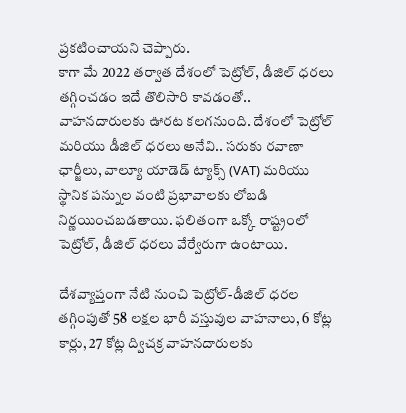ప్రకటించాయని చెప్పారు.
కాగా మే 2022 తర్వాత దేశంలో పెట్రోల్, డీజిల్ ధరలు తగ్గించడం ఇదే తొలిసారి కావడంతో.. వాహనదారులకు ఊరట కలగనుంది. దేశంలో పెట్రోల్ మరియు డీజిల్ ధరలు అనేవి.. సరుకు రవాణా ఛార్జీలు, వాల్యూ యాడెడ్ ట్యాక్స్ (VAT) మరియు స్థానిక పన్నుల వంటి ప్రభావాలకు లోబడి నిర్ణయించబడతాయి. ఫలితంగా ఒక్కో రాష్ట్రంలో పెట్రోల్, డీజిల్ ధరలు వేర్వేరుగా ఉంటాయి.

దేశవ్యాప్తంగా నేటి నుంచి పెట్రోల్-డీజిల్ ధరల తగ్గింపుతో 58 లక్షల భారీ వస్తువుల వాహనాలు, 6 కోట్ల కార్లు, 27 కోట్ల ద్విచక్ర వాహనదారులకు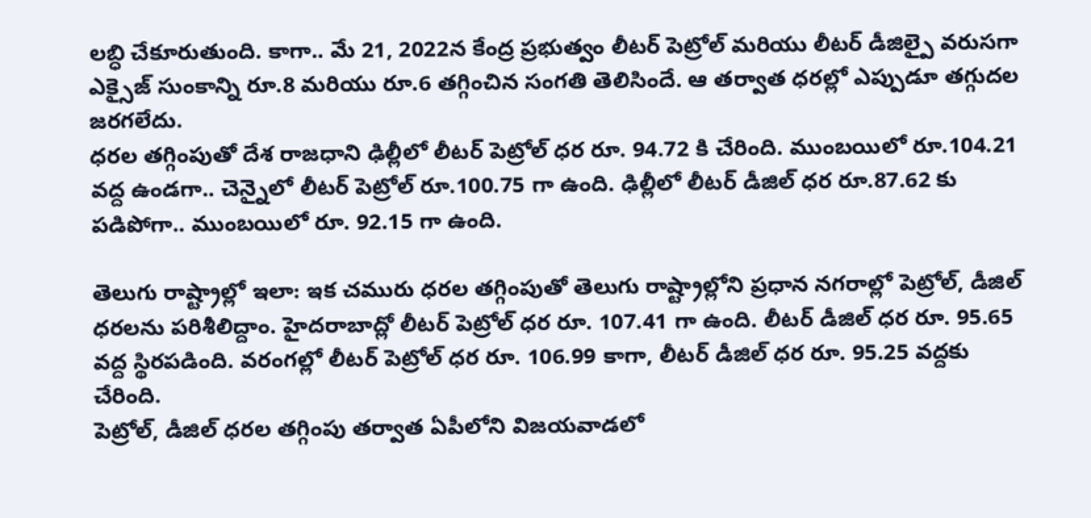లబ్ధి చేకూరుతుంది. కాగా.. మే 21, 2022న కేంద్ర ప్రభుత్వం లీటర్ పెట్రోల్ మరియు లీటర్ డీజిల్పై వరుసగా ఎక్సైజ్ సుంకాన్ని రూ.8 మరియు రూ.6 తగ్గించిన సంగతి తెలిసిందే. ఆ తర్వాత ధరల్లో ఎప్పుడూ తగ్గుదల జరగలేదు.
ధరల తగ్గింపుతో దేశ రాజధాని ఢిల్లీలో లీటర్ పెట్రోల్ ధర రూ. 94.72 కి చేరింది. ముంబయిలో రూ.104.21 వద్ద ఉండగా.. చెన్నైలో లీటర్ పెట్రోల్ రూ.100.75 గా ఉంది. ఢిల్లీలో లీటర్ డీజిల్ ధర రూ.87.62 కు పడిపోగా.. ముంబయిలో రూ. 92.15 గా ఉంది.

తెలుగు రాష్ట్రాల్లో ఇలా: ఇక చమురు ధరల తగ్గింపుతో తెలుగు రాష్ట్రాల్లోని ప్రధాన నగరాల్లో పెట్రోల్, డీజిల్ ధరలను పరిశీలిద్దాం. హైదరాబాద్లో లీటర్ పెట్రోల్ ధర రూ. 107.41 గా ఉంది. లీటర్ డీజిల్ ధర రూ. 95.65 వద్ద స్థిరపడింది. వరంగల్లో లీటర్ పెట్రోల్ ధర రూ. 106.99 కాగా, లీటర్ డీజిల్ ధర రూ. 95.25 వద్దకు చేరింది.
పెట్రోల్, డీజిల్ ధరల తగ్గింపు తర్వాత ఏపీలోని విజయవాడలో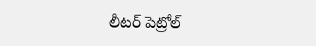లీటర్ పెట్రోల్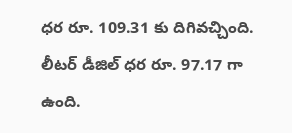ధర రూ. 109.31 కు దిగివచ్చింది. లీటర్ డీజిల్ ధర రూ. 97.17 గా ఉంది.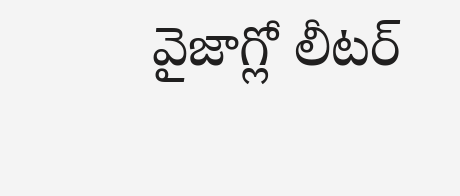వైజాగ్లో లీటర్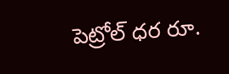పెట్రోల్ ధర రూ.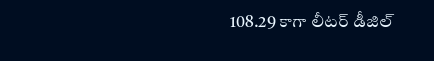108.29 కాగా లీటర్ డీజిల్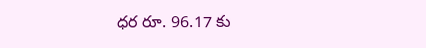ధర రూ. 96.17 కు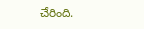చేరింది.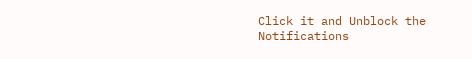Click it and Unblock the Notifications